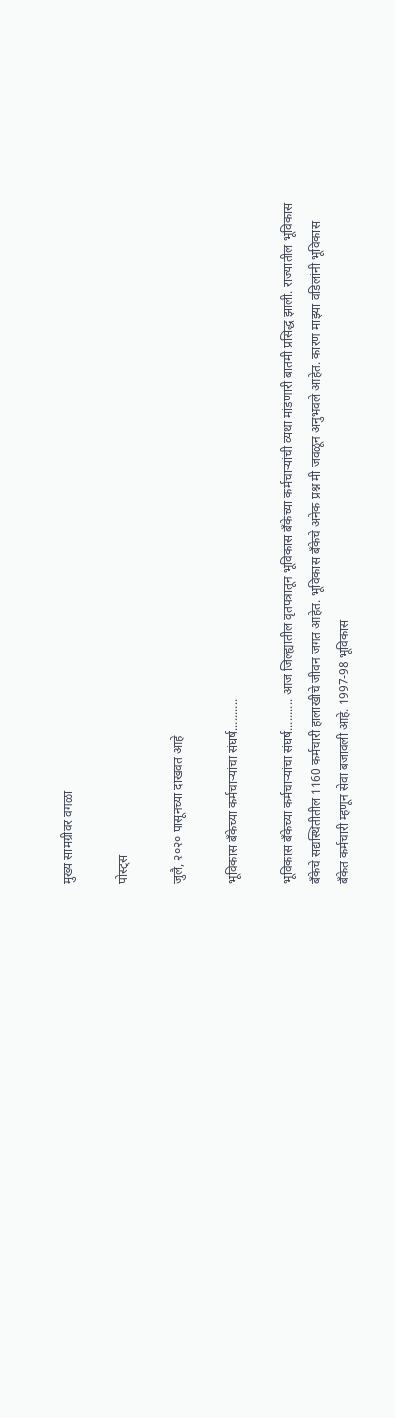मुख्य सामग्रीवर वगळा

पोस्ट्स

जुलै, २०२० पासूनच्या दाखवत आहे

भूविकास बँकेच्या कर्मचाऱ्यांचा संघर्ष..........

भूविकास बँकेच्या कर्मचाऱ्यांचा संघर्ष.......... आज जिल्ह्यातील वृतपत्रातून भूविकास बँकेच्या कर्मचाऱ्यांची व्यथा मांडणारी बातमी प्रसिद्ध झाली. राज्यातील भूविकास बँकेचे सद्यस्थितीतील 1160 कर्मचारी हालाखीचे जीवन जगत आहेत. भूविकास बँकेचे अनेक प्रश्न मी जवळून अनुभवले आहेत. कारण माझ्या वडिलांनी भूविकास बँकेत कर्मचारी म्हणून सेवा बजावली आहे. 1997-98 भूविकास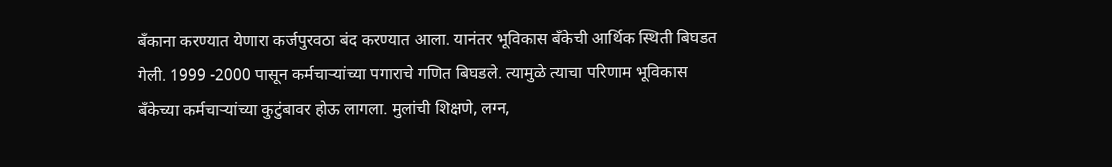बँकाना करण्यात येणारा कर्जपुरवठा बंद करण्यात आला. यानंतर भूविकास बँकेची आर्थिक स्थिती बिघडत गेली. 1999 -2000 पासून कर्मचाऱ्यांच्या पगाराचे गणित बिघडले. त्यामुळे त्याचा परिणाम भूविकास बँकेच्या कर्मचाऱ्यांच्या कुटुंबावर होऊ लागला. मुलांची शिक्षणे, लग्न,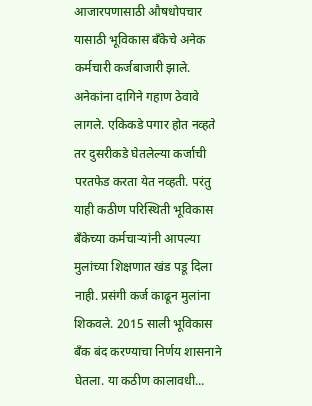आजारपणासाठी औषधोपचार यासाठी भूविकास बँकेचे अनेक कर्मचारी कर्जबाजारी झाले. अनेकांना दागिने गहाण ठेवावे लागले. एकिकडे पगार होत नव्हते तर दुसरीकडे घेतलेल्या कर्जाची परतफेड करता येत नव्हती. परंतु याही कठीण परिस्थिती भूविकास बँकेच्या कर्मचाऱ्यांनी आपल्या मुलांच्या शिक्षणात खंड पडू दिला नाही. प्रसंगी कर्ज काढून मुलांना शिकवले. 2015 साली भूविकास बँक बंद करण्याचा निर्णय शासनाने घेतला. या कठीण कालावधी...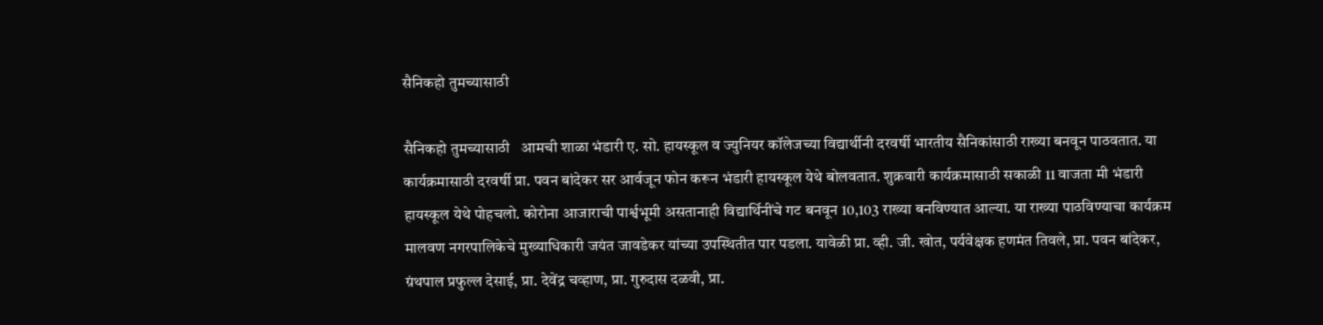सैनिकहो तुमच्यासाठी

सैनिकहो तुमच्यासाठी   आमची शाळा भंडारी ए. सो. हायस्कूल व ज्युनियर कॉलेजच्या विद्यार्थीनी दरवर्षी भारतीय सैनिकांसाठी राख्या बनवून पाठवतात. या कार्यक्रमासाठी दरवर्षी प्रा. पवन बांदेकर सर आर्वजून फोन करून भंडारी हायस्कूल येथे बोलवतात. शुक्रवारी कार्यक्रमासाठी सकाळी 11 वाजता मी भंडारी हायस्कूल येथे पोहचलो. कोरोना आजाराची पार्श्वभूमी असतानाही विद्यार्थिनींचे गट बनवून 10,103 राख्या बनविण्यात आल्या. या राख्या पाठविण्याचा कार्यक्रम मालवण नगरपालिकेचे मुख्याधिकारी जयंत जावडेकर यांच्या उपस्थितीत पार पडला. यावेळी प्रा. व्ही. जी. खोत, पर्यवेक्षक हणमंत तिवले, प्रा. पवन बांदेकर, ग्रंथपाल प्रफुल्ल देसाई, प्रा. देवेंद्र चव्हाण, प्रा. गुरुदास दळवी, प्रा.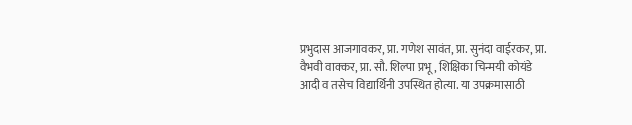प्रभुदास आजगावकर, प्रा. गणेश सावंत, प्रा. सुनंदा वाईरकर, प्रा. वैभवी वाक्कर, प्रा. सौ. शिल्पा प्रभू, शिक्षिका चिन्मयी कोयंडे आदी व तसेच विद्यार्थिनी उपस्थित होत्या. या उपक्रमासाठी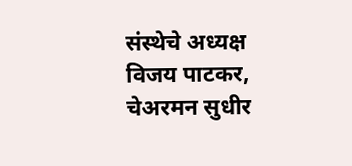संस्थेचे अध्यक्ष विजय पाटकर, चेअरमन सुधीर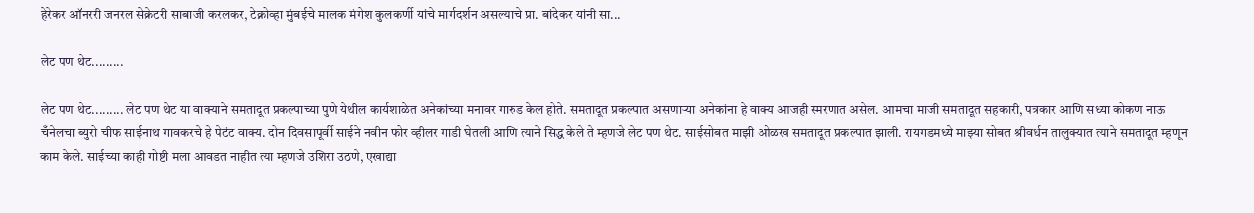हेरेकर ऑनररी जनरल सेक्रेटरी साबाजी करलकर, टेक्नोव्हा मुंबईचे मालक मंगेश कुलकर्णी यांचे मार्गदर्शन असल्याचे प्रा. बांदेकर यांनी सा...

लेट पण थेट.........

लेट पण थेट......... लेट पण थेट या वाक्याने समतादूत प्रकल्पाच्या पुणे येथील कार्यशाळेत अनेकांच्या मनावर गारुड केल होते. समतादूत प्रकल्पात असणाऱ्या अनेकांना हे वाक्य आजही स्मरणात असेल. आमचा माजी समतादूत सहकारी, पत्रकार आणि सध्या कोकण नाऊ चँनेलचा ब्युरो चीफ साईनाथ गावकरचे हे पेटंट वाक्य. दोन दिवसापूर्वी साईने नवीन फोर व्हीलर गाडी घेतली आणि त्याने सिद्ध केले ते म्हणजे लेट पण थेट. साईसोबत माझी ओळख समतादूत प्रकल्पात झाली. रायगडमध्ये माझ्या सोबत श्रीवर्धन तालुक्यात त्याने समतादूत म्हणून काम केले. साईच्या काही गोष्टी मला आवडत नाहीत त्या म्हणजे उशिरा उठणे, एखाद्या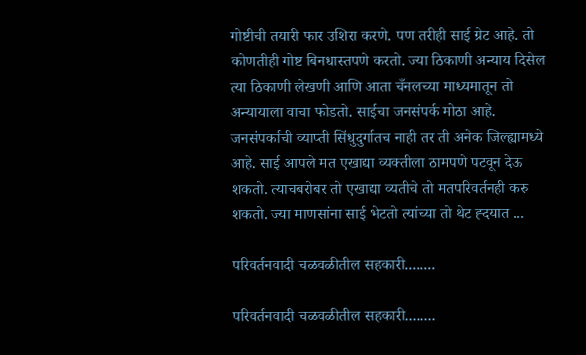गोष्टीची तयारी फार उशिरा करणे. पण तरीही साई ग्रेट आहे. तो कोणतीही गोष्ट बिनधास्तपणे करतो. ज्या ठिकाणी अन्याय दिसेल त्या ठिकाणी लेखणी आणि आता चँनलच्या माध्यमातून तो अन्यायाला वाचा फोडतो. साईचा जनसंपर्क मोठा आहे. जनसंपर्काची व्याप्ती सिंधुदुर्गातच नाही तर ती अनेक जिल्ह्यामध्ये आहे. साई आपले मत एखाद्या व्यक्तीला ठामपणे पटवून देऊ शकतो. त्याचबरोबर तो एखाद्या व्यतीचे तो मतपरिवर्तनही करु शकतो. ज्या माणसांना साई भेटतो त्यांच्या तो थेट ह्दयात ...

परिवर्तनवादी चळवळीतील सहकारी........

परिवर्तनवादी चळवळीतील सहकारी........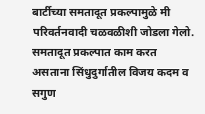बार्टीच्या समतादूत प्रकल्पामुळे मी परिवर्तनवादी चळवळीशी जोडला गेलो. समतादूत प्रकल्पात काम करत असताना सिंधुदुर्गातील विजय कदम व सगुण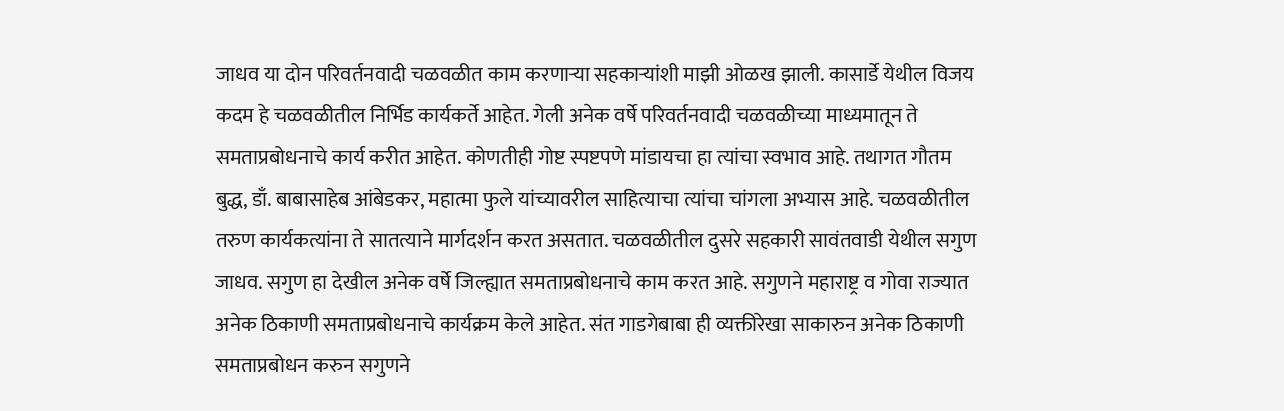जाधव या दोन परिवर्तनवादी चळवळीत काम करणाऱ्या सहकाऱ्यांशी माझी ओळख झाली. कासार्डे येथील विजय कदम हे चळवळीतील निर्भिड कार्यकर्ते आहेत. गेली अनेक वर्षे परिवर्तनवादी चळवळीच्या माध्यमातून ते समताप्रबोधनाचे कार्य करीत आहेत. कोणतीही गोष्ट स्पष्टपणे मांडायचा हा त्यांचा स्वभाव आहे. तथागत गौतम बुद्ध, डाँ. बाबासाहेब आंबेडकर, महात्मा फुले यांच्यावरील साहित्याचा त्यांचा चांगला अभ्यास आहे. चळवळीतील  तरुण कार्यकत्यांना ते सातत्याने मार्गदर्शन करत असतात. चळवळीतील दुसरे सहकारी सावंतवाडी येथील सगुण जाधव. सगुण हा देखील अनेक वर्षे जिल्ह्यात समताप्रबोधनाचे काम करत आहे. सगुणने महाराष्ट्र व गोवा राज्यात अनेक ठिकाणी समताप्रबोधनाचे कार्यक्रम केले आहेत. संत गाडगेबाबा ही व्यक्तीरेखा साकारुन अनेक ठिकाणी समताप्रबोधन करुन सगुणने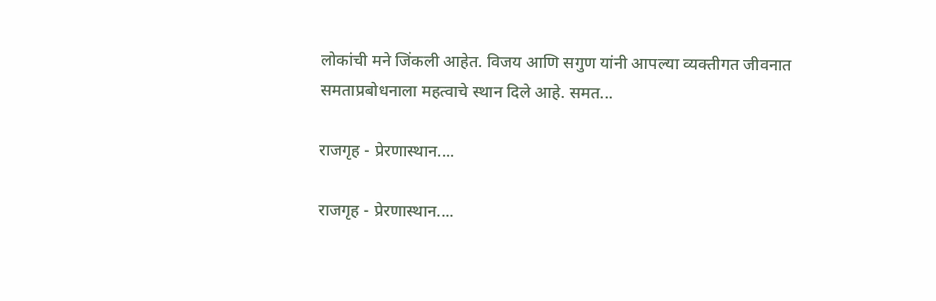लोकांची मने जिंकली आहेत. विजय आणि सगुण यांनी आपल्या व्यक्तीगत जीवनात समताप्रबोधनाला महत्वाचे स्थान दिले आहे. समत...

राजगृह - प्रेरणास्थान....

राजगृह - प्रेरणास्थान....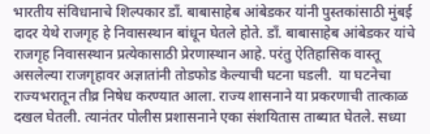भारतीय संविधानाचे शिल्पकार डाँ. बाबासाहेब आंबेडकर यांनी पुस्तकांसाठी मुंबई दादर येथे राजगृह हे निवासस्थान बांधून घेतले होते. डाँ. बाबासाहेब आंबेडकर यांचे राजगृह निवासस्थान प्रत्येकासाठी प्रेरणास्थान आहे. परंतु ऐतिहासिक वास्तू असलेल्या राजगृहावर अज्ञातांनी तोडफोड केल्याची घटना घडली.  या घटनेचा राज्यभरातून तीव्र निषेध करण्यात आला. राज्य शासनाने या प्रकरणाची तात्काळ दखल घेतली. त्यानंतर पोलीस प्रशासनाने एका संशयितास ताब्यात घेतले. सध्या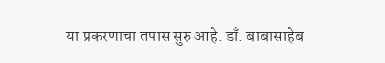या प्रकरणाचा तपास सुरु आहे. डाँ. बाबासाहेब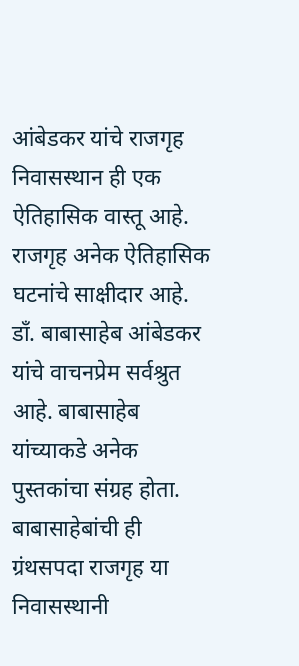आंबेडकर यांचे राजगृह निवासस्थान ही एक ऐतिहासिक वास्तू आहे. राजगृह अनेक ऐतिहासिक घटनांचे साक्षीदार आहे. डाँ. बाबासाहेब आंबेडकर यांचे वाचनप्रेम सर्वश्रुत आहे. बाबासाहेब यांच्याकडे अनेक पुस्तकांचा संग्रह होता. बाबासाहेबांची ही ग्रंथसपदा राजगृह या निवासस्थानी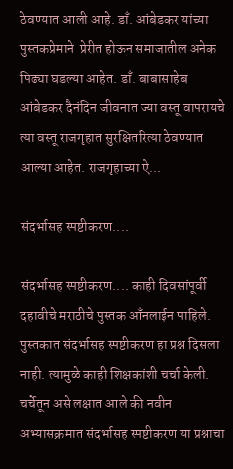ठेवण्यात आली आहे. डाँ. आंबेडकर यांच्या पुस्तकप्रेमाने  प्रेरीत होऊन समाजातील अनेक पिढ्या घडल्या आहेत. डाँ. बाबासाहेब आंबेडकर दैनंदिन जीवनात ज्या वस्तू वापरायचे त्या वस्तू राजगृहात सुरक्षितरित्या ठेवण्यात आल्या आहेत. राजगृहाच्या ऐ...

संदर्भासह स्पष्टीकरण....

संदर्भासह स्पष्टीकरण.... काही दिवसांपूर्वी दहावीचे मराठीचे पुस्तक आँनलाईन पाहिले. पुस्तकात संदर्भासह स्पष्टीकरण हा प्रश्न दिसला नाही. त्यामुळे काही शिक्षकांशी चर्चा केली. चर्चेतून असे लक्षात आले की नवीन अभ्यासक्रमात संदर्भासह स्पष्टीकरण या प्रश्नाचा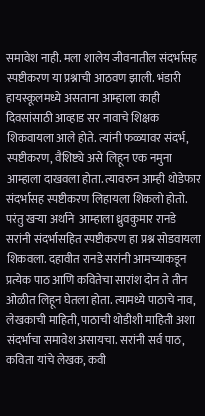समावेश नाही. मला शालेय जीवनातील संदर्भासह स्पष्टीकरण या प्रश्नाची आठवण झाली. भंडारी हायस्कूलमध्ये असताना आम्हाला काही दिवसांसाठी आव्हाड सर नावाचे शिक्षक शिकवायला आले होते. त्यांनी फळ्यावर संदर्भ, स्पष्टीकरण, वैशिष्ट्ये असे लिहून एक नमुना आम्हाला दाखवला होता. त्यावरुन आम्ही थोडेफार संदर्भासह स्पष्टीकरण लिहायला शिकलो होतो. परंतु खऱ्या अर्थाने  आम्हाला ध्रुवकुमार रानडे सरांनी संदर्भासहित स्पष्टीकरण हा प्रश्न सोडवायला शिकवला. दहावीत रानडे सरांनी आमच्याकडून प्रत्येक पाठ आणि कवितेचा सारांश दोन ते तीन ओळीत लिहून घेतला होता. त्यामध्ये पाठाचे नाव, लेखकाची माहिती, पाठाची थोडीशी माहिती अशा संदर्भाचा समावेश असायचा. सरांनी सर्व पाठ, कविता यांचे लेखक, कवी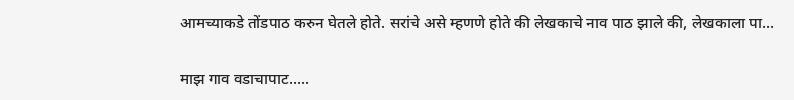आमच्याकडे तोंडपाठ करुन घेतले होते. सरांचे असे म्हणणे होते की लेखकाचे नाव पाठ झाले की, लेखकाला पा...

माझ गाव वडाचापाट.....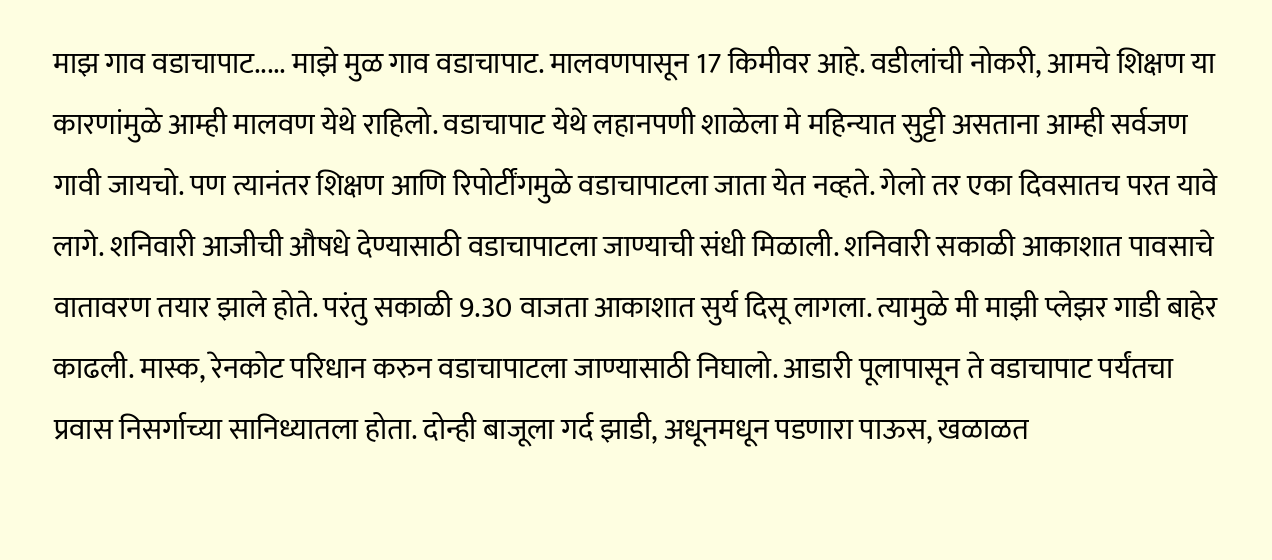माझ गाव वडाचापाट..... माझे मुळ गाव वडाचापाट. मालवणपासून 17 किमीवर आहे. वडीलांची नोकरी, आमचे शिक्षण या कारणांमुळे आम्ही मालवण येथे राहिलो. वडाचापाट येथे लहानपणी शाळेला मे महिन्यात सुट्टी असताना आम्ही सर्वजण गावी जायचो. पण त्यानंतर शिक्षण आणि रिपोर्टींगमुळे वडाचापाटला जाता येत नव्हते. गेलो तर एका दिवसातच परत यावे लागे. शनिवारी आजीची औषधे देण्यासाठी वडाचापाटला जाण्याची संधी मिळाली. शनिवारी सकाळी आकाशात पावसाचे वातावरण तयार झाले होते. परंतु सकाळी 9.30 वाजता आकाशात सुर्य दिसू लागला. त्यामुळे मी माझी प्लेझर गाडी बाहेर काढली. मास्क, रेनकोट परिधान करुन वडाचापाटला जाण्यासाठी निघालो. आडारी पूलापासून ते वडाचापाट पर्यंतचा प्रवास निसर्गाच्या सानिध्यातला होता. दोन्ही बाजूला गर्द झाडी, अधूनमधून पडणारा पाऊस, खळाळत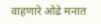वाहणारे ओढे मनात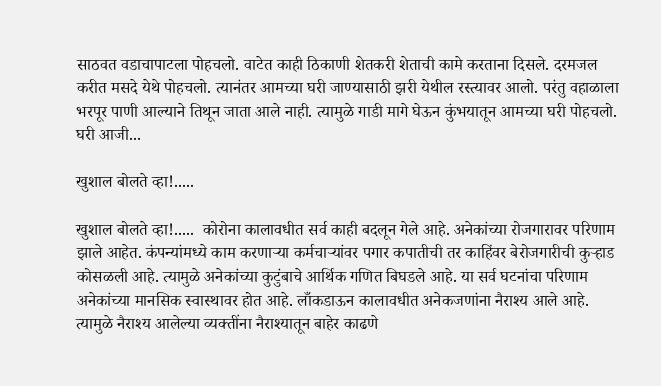साठवत वडाचापाटला पोहचलो. वाटेत काही ठिकाणी शेतकरी शेताची कामे करताना दिसले. दरमजल करीत मसदे येथे पोहचलो. त्यानंतर आमच्या घरी जाण्यासाठी झरी येथील रस्त्यावर आलो. परंतु वहाळाला भरपूर पाणी आल्याने तिथून जाता आले नाही. त्यामुळे गाडी मागे घेऊन कुंभयातून आमच्या घरी पोहचलो. घरी आजी...

खुशाल बोलते व्हा!.....

खुशाल बोलते व्हा!.....  कोरोना कालावधीत सर्व काही बदलून गेले आहे. अनेकांच्या रोजगारावर परिणाम झाले आहेत. कंपन्यांमध्ये काम करणाऱ्या कर्मचाऱ्यांवर पगार कपातीची तर काहिंवर बेरोजगारीची कुऱ्हाड कोसळली आहे. त्यामुळे अनेकांच्या कुटुंबाचे आर्थिक गणित बिघडले आहे. या सर्व घटनांचा परिणाम अनेकांच्या मानसिक स्वास्थावर होत आहे. लाँकडाऊन कालावधीत अनेकजणांना नैराश्य आले आहे. त्यामुळे नैराश्य आलेल्या व्यक्तींना नैराश्यातून बाहेर काढणे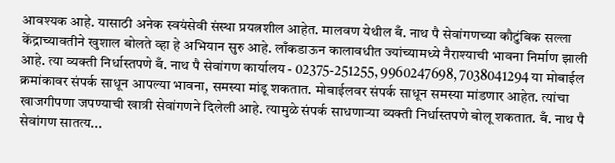आवश्यक आहे. यासाठी अनेक स्वयंसेवी संस्था प्रयत्नशील आहेत. मालवण येथील बँ. नाथ पै सेवांगणच्या कौटुंबिक सल्ला केंद्राच्यावतीने खुशाल बोलते व्हा हे अभियान सुरु आहे. लाँकडाऊन कालावधीत ज्यांच्यामध्ये नैराश्याची भावना निर्माण झाली आहे. त्या व्यक्ती निर्धास्तपणे बँ. नाथ पै सेवांगण कार्यालय - 02375-251255, 9960247698, 7038041294 या मोबाईल क्रमांकावर संपर्क साधून आपल्या भावना, समस्या मांडू शकतात. मोबाईलवर संपर्क साधून समस्या मांडणार आहेत. त्यांचा खाजगीपणा जपण्याची खात्री सेवांगणने दिलेली आहे. त्यामुळे संपर्क साधणाऱ्या व्यक्ती निर्धास्तपणे बोलू शकतात. बँ. नाथ पै सेवांगण सातत्य...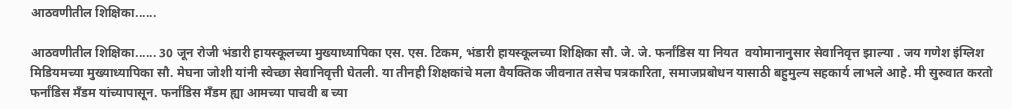आठवणीतील शिक्षिका......

आठवणीतील शिक्षिका...... 30 जून रोजी भंडारी हायस्कूलच्या मुख्याध्यापिका एस. एस. टिकम, भंडारी हायस्कूलच्या शिक्षिका सौ. जे. जे. फर्नांडिस या नियत  वयोमानानुसार सेवानिवृत्त झाल्या . जय गणेश इंग्लिश मिडियमच्या मुख्याध्यापिका सौ. मेघना जोशी यांनी स्वेच्छा सेवानिवृत्ती घेतली. या तीनही शिक्षकांचे मला वैयक्तिक जीवनात तसेच पत्रकारिता, समाजप्रबोधन यासाठी बहुमुल्य सहकार्य लाभले आहे. मी सुरुवात करतो फर्नांडिस मँडम यांच्यापासून. फर्नांडिस मँडम ह्या आमच्या पाचवी ब च्या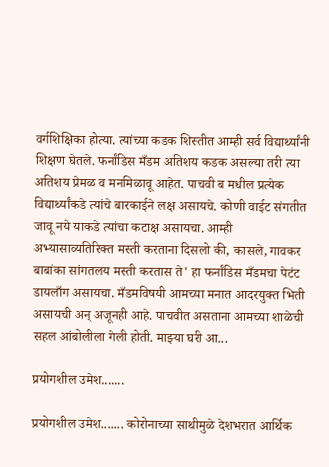वर्गशिक्षिका होत्या. त्यांच्या कडक शिस्तीत आम्ही सर्व विद्यार्थ्यांनी शिक्षण घेतले. फर्नांडिस मँडम अतिशय कडक असल्या तरी त्या अतिशय प्रेमळ व मनमिळावू आहेत. पाचवी ब मधील प्रत्येक विद्यार्थ्यांकडे त्यांचे बारकाईने लक्ष असायचे. कोणी वाईट संगतीत जावू नये याकडे त्यांचा कटाक्ष असायचा. आम्ही अभ्यासाव्यतिरिक्त मस्ती करताना दिसलो की, कासले, गावकर बाबांका सांगतलय मस्ती करतास ते' हा फर्नांडिस मँडमचा पेटंट डायलाँग असायचा. मँडमविषयी आमच्या मनात आदरयुक्त भिती असायची अन् अजूनही आहे. पाचवीत असताना आमच्या शाळेची सहल आंबोलीला गेली होती. माझ्या घरी आ...

प्रयोगशील उमेश.......

प्रयोगशील उमेश....... कोरोनाच्या साथीमुळे देशभरात आर्थिक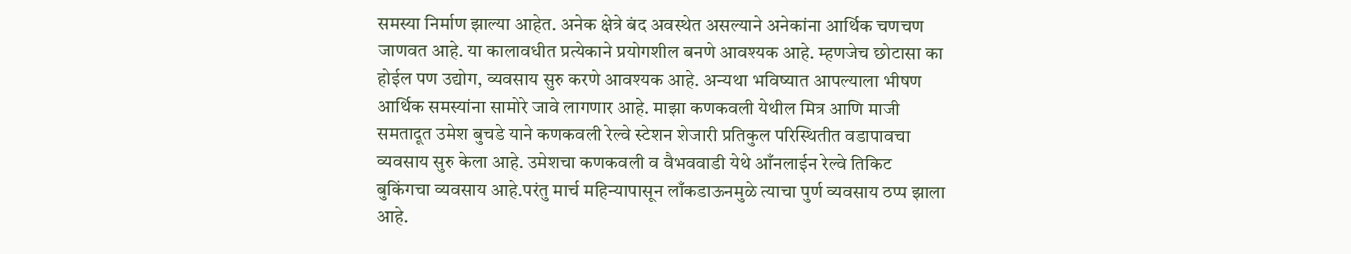समस्या निर्माण झाल्या आहेत. अनेक क्षेत्रे बंद अवस्थेत असल्याने अनेकांना आर्थिक चणचण जाणवत आहे. या कालावधीत प्रत्येकाने प्रयोगशील बनणे आवश्यक आहे. म्हणजेच छोटासा का होईल पण उद्योग, व्यवसाय सुरु करणे आवश्यक आहे. अन्यथा भविष्यात आपल्याला भीषण आर्थिक समस्यांना सामोरे जावे लागणार आहे. माझा कणकवली येथील मित्र आणि माजी समतादूत उमेश बुचडे याने कणकवली रेल्वे स्टेशन शेजारी प्रतिकुल परिस्थितीत वडापावचा व्यवसाय सुरु केला आहे. उमेशचा कणकवली व वैभववाडी येथे आँनलाईन रेल्वे तिकिट बुकिंगचा व्यवसाय आहे.परंतु मार्च महिन्यापासून लाँकडाऊनमुळे त्याचा पुर्ण व्यवसाय ठप्प झाला आहे.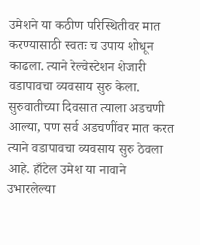उमेशने या कठीण परिस्थितीवर मात करण्यासाठी स्वतः च उपाय शोधून काढला. त्याने रेल्वेस्टेशन शेजारी वडापावचा व्यवसाय सुरु केला. सुरुवातीच्या दिवसात त्याला अडचणी आल्या, पण सर्व अडचणींवर मात करत त्याने वडापावचा व्यवसाय सुरु ठेवला आहे. हाँटेल उमेश या नावाने उभारलेल्या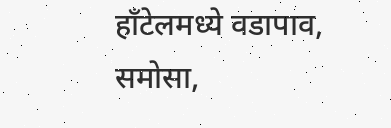हाँटेलमध्ये वडापाव, समोसा,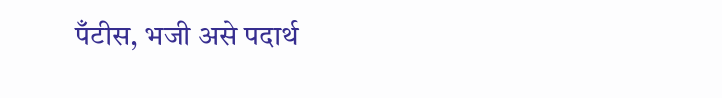पँटीस, भजी असे पदार्थ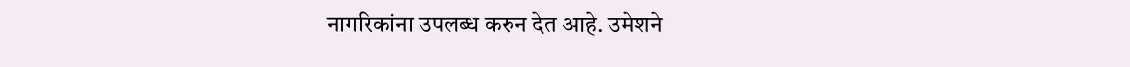नागरिकांना उपलब्ध करुन देत आहे. उमेशने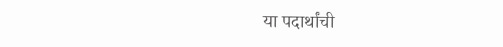या पदार्थांची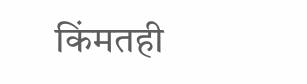किंमतही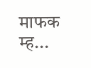माफक म्ह...